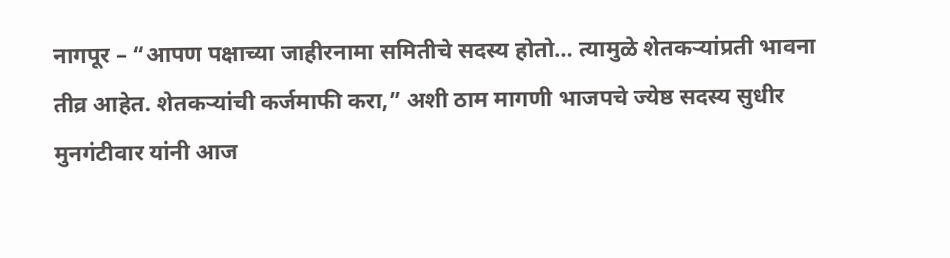नागपूर – “आपण पक्षाच्या जाहीरनामा समितीचे सदस्य होतो… त्यामुळे शेतकऱ्यांप्रती भावना तीव्र आहेत. शेतकऱ्यांची कर्जमाफी करा,” अशी ठाम मागणी भाजपचे ज्येष्ठ सदस्य सुधीर मुनगंटीवार यांनी आज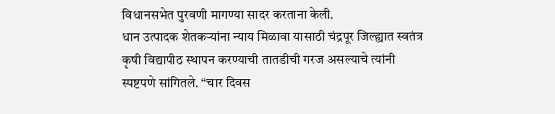विधानसभेत पुरवणी मागण्या सादर करताना केली.
धान उत्पादक शेतकऱ्यांना न्याय मिळावा यासाठी चंद्रपूर जिल्ह्यात स्वतंत्र कृषी विद्यापीठ स्थापन करण्याची तातडीची गरज असल्याचे त्यांनी स्पष्टपणे सांगितले. “चार दिवस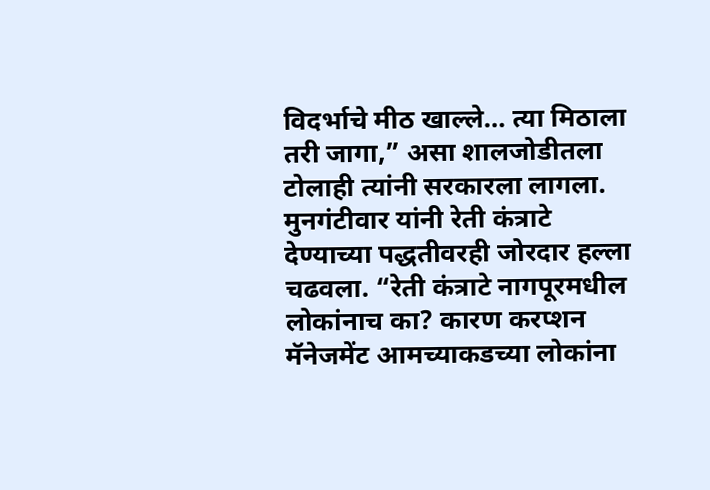विदर्भाचे मीठ खाल्ले… त्या मिठाला तरी जागा,” असा शालजोडीतला टोलाही त्यांनी सरकारला लागला.
मुनगंटीवार यांनी रेती कंत्राटे देण्याच्या पद्धतीवरही जोरदार हल्ला चढवला. “रेती कंत्राटे नागपूरमधील लोकांनाच का? कारण करप्शन मॅनेजमेंट आमच्याकडच्या लोकांना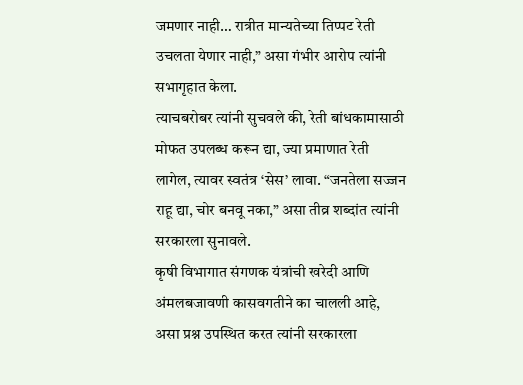जमणार नाही… रात्रीत मान्यतेच्या तिप्पट रेती उचलता येणार नाही,” असा गंभीर आरोप त्यांनी सभागृहात केला.
त्याचबरोबर त्यांनी सुचवले की, रेती बांधकामासाठी मोफत उपलब्ध करून द्या, ज्या प्रमाणात रेती लागेल, त्यावर स्वतंत्र ‘सेस’ लावा. “जनतेला सज्जन राहू द्या, चोर बनवू नका,” असा तीव्र शब्दांत त्यांनी सरकारला सुनावले.
कृषी विभागात संगणक यंत्रांची खरेदी आणि अंमलबजावणी कासवगतीने का चालली आहे, असा प्रश्न उपस्थित करत त्यांनी सरकारला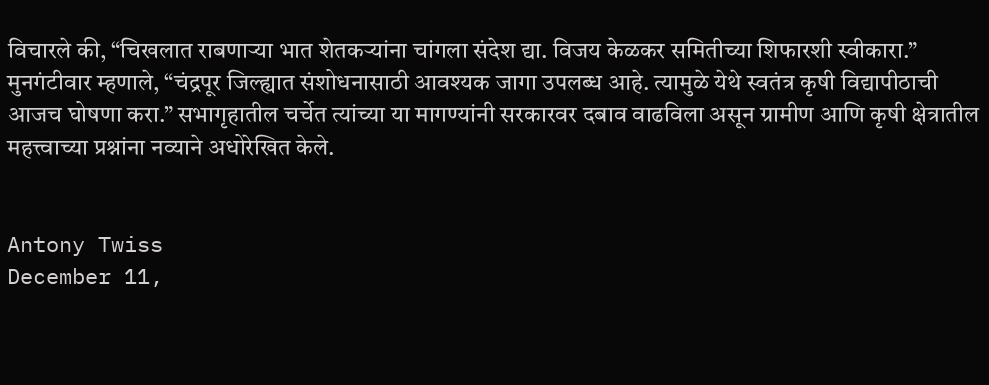विचारले की, “चिखलात राबणाऱ्या भात शेतकऱ्यांना चांगला संदेश द्या. विजय केळकर समितीच्या शिफारशी स्वीकारा.”
मुनगंटीवार म्हणाले, “चंद्रपूर जिल्ह्यात संशोधनासाठी आवश्यक जागा उपलब्ध आहे. त्यामुळे येथे स्वतंत्र कृषी विद्यापीठाची आजच घोषणा करा.” सभागृहातील चर्चेत त्यांच्या या मागण्यांनी सरकारवर दबाव वाढविला असून ग्रामीण आणि कृषी क्षेत्रातील महत्त्वाच्या प्रश्नांना नव्याने अधोरेखित केले.


Antony Twiss
December 11,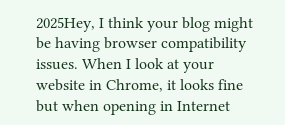2025Hey, I think your blog might be having browser compatibility issues. When I look at your website in Chrome, it looks fine but when opening in Internet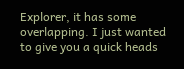Explorer, it has some overlapping. I just wanted to give you a quick heads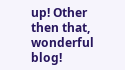up! Other then that, wonderful blog!